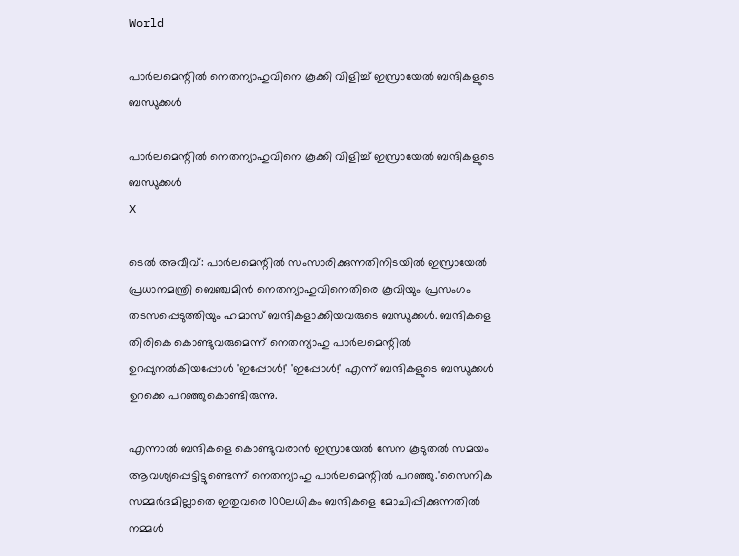World

പാര്‍ലമെന്റില്‍ നെതന്യാഹുവിനെ കൂക്കി വിളിച്ച് ഇസ്രായേല്‍ ബന്ദികളുടെ ബന്ധുക്കള്‍

പാര്‍ലമെന്റില്‍ നെതന്യാഹുവിനെ കൂക്കി വിളിച്ച് ഇസ്രായേല്‍ ബന്ദികളുടെ ബന്ധുക്കള്‍
X

ടെല്‍ അവീവ്: പാര്‍ലമെന്റില്‍ സംസാരിക്കുന്നതിനിടയില്‍ ഇസ്രായേല്‍ പ്രധാനമന്ത്രി ബെഞ്ചമിന്‍ നെതന്യാഹുവിനെതിരെ കൂവിയും പ്രസംഗം തടസപ്പെടുത്തിയും ഹമാസ് ബന്ദികളാക്കിയവരുടെ ബന്ധുക്കള്‍. ബന്ദികളെ തിരികെ കൊണ്ടുവരുമെന്ന് നെതന്യാഹു പാര്‍ലമെന്റില്‍ ഉറപ്പുനല്‍കിയപ്പോള്‍ 'ഇപ്പോള്‍!' 'ഇപ്പോള്‍!' എന്ന് ബന്ദികളുടെ ബന്ധുക്കള്‍ ഉറക്കെ പറഞ്ഞുകൊണ്ടിരുന്നു.

എന്നാല്‍ ബന്ദികളെ കൊണ്ടുവരാന്‍ ഇസ്രായേല്‍ സേന കൂടുതല്‍ സമയം ആവശ്യപ്പെട്ടിട്ടുണ്ടെന്ന് നെതന്യാഹു പാര്‍ലമെന്റില്‍ പറഞ്ഞു.'സൈനിക സമ്മര്‍ദമില്ലാതെ ഇതുവരെ 100ലധികം ബന്ദികളെ മോചിപ്പിക്കുന്നതില്‍ നമ്മള്‍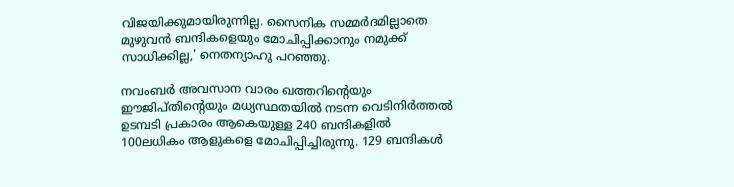വിജയിക്കുമായിരുന്നില്ല. സൈനിക സമ്മര്‍ദമില്ലാതെ മുഴുവന്‍ ബന്ദികളെയും മോചിപ്പിക്കാനും നമുക്ക് സാധിക്കില്ല,' നെതന്യാഹു പറഞ്ഞു.

നവംബര്‍ അവസാന വാരം ഖത്തറിന്റെയും ഈജിപ്തിന്റെയും മധ്യസ്ഥതയില്‍ നടന്ന വെടിനിര്‍ത്തല്‍ ഉടമ്പടി പ്രകാരം ആകെയുള്ള 240 ബന്ദികളില്‍ 100ലധികം ആളുകളെ മോചിപ്പിച്ചിരുന്നു. 129 ബന്ദികള്‍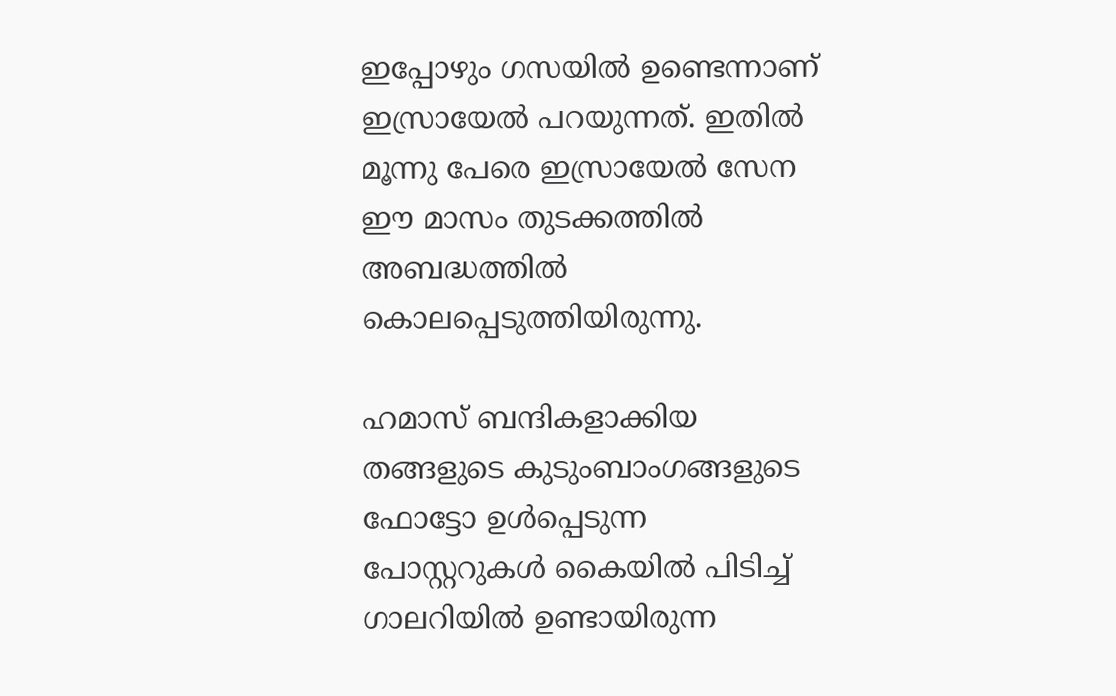ഇപ്പോഴും ഗസയില്‍ ഉണ്ടെന്നാണ് ഇസ്രായേല്‍ പറയുന്നത്. ഇതില്‍ മൂന്നു പേരെ ഇസ്രായേല്‍ സേന ഈ മാസം തുടക്കത്തില്‍ അബദ്ധത്തില്‍ കൊലപ്പെടുത്തിയിരുന്നു.

ഹമാസ് ബന്ദികളാക്കിയ തങ്ങളുടെ കുടുംബാംഗങ്ങളുടെ ഫോട്ടോ ഉള്‍പ്പെടുന്ന പോസ്റ്ററുകള്‍ കൈയില്‍ പിടിച്ച് ഗാലറിയില്‍ ഉണ്ടായിരുന്ന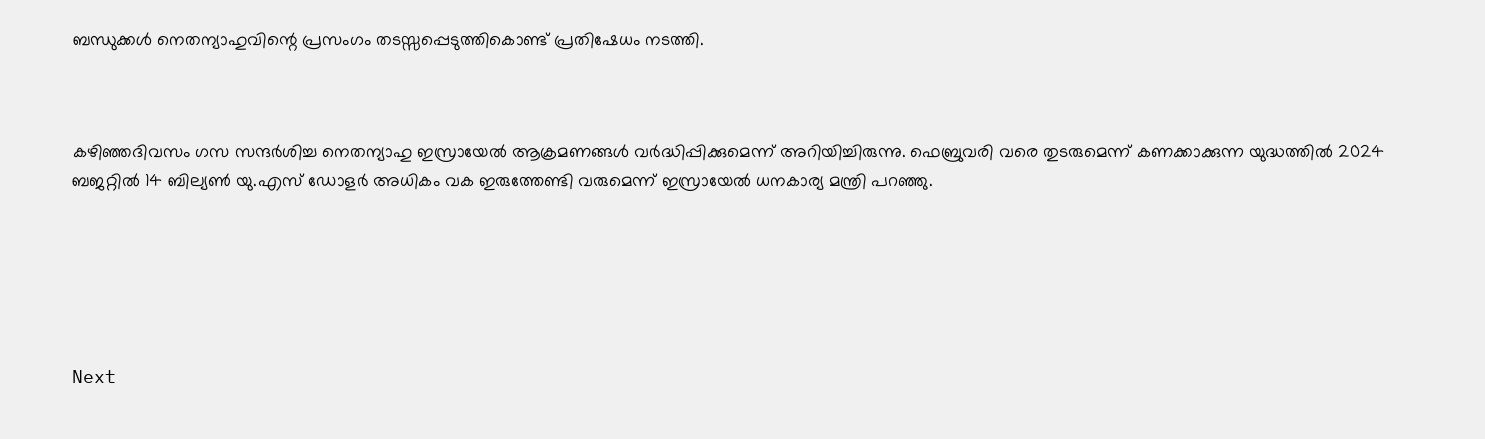ബന്ധുക്കള്‍ നെതന്യാഹുവിന്റെ പ്രസംഗം തടസ്സപ്പെടുത്തികൊണ്ട് പ്രതിഷേധം നടത്തി.



കഴിഞ്ഞദിവസം ഗസ സന്ദര്‍ശിച്ച നെതന്യാഹു ഇസ്രായേല്‍ ആക്രമണങ്ങള്‍ വര്‍ദ്ധിപ്പിക്കുമെന്ന് അറിയിച്ചിരുന്നു. ഫെബ്രുവരി വരെ തുടരുമെന്ന് കണക്കാക്കുന്ന യുദ്ധത്തില്‍ 2024 ബജറ്റില്‍ 14 ബില്യണ്‍ യു.എസ് ഡോളര്‍ അധികം വക ഇരുത്തേണ്ടി വരുമെന്ന് ഇസ്രായേല്‍ ധനകാര്യ മന്ത്രി പറഞ്ഞു.






Next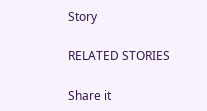Story

RELATED STORIES

Share it